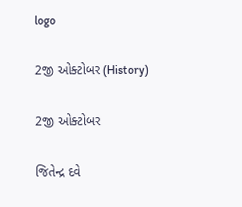logo

2જી ઓક્ટોબર (History)

2જી ઓક્ટોબર

જિતેન્દ્ર દવે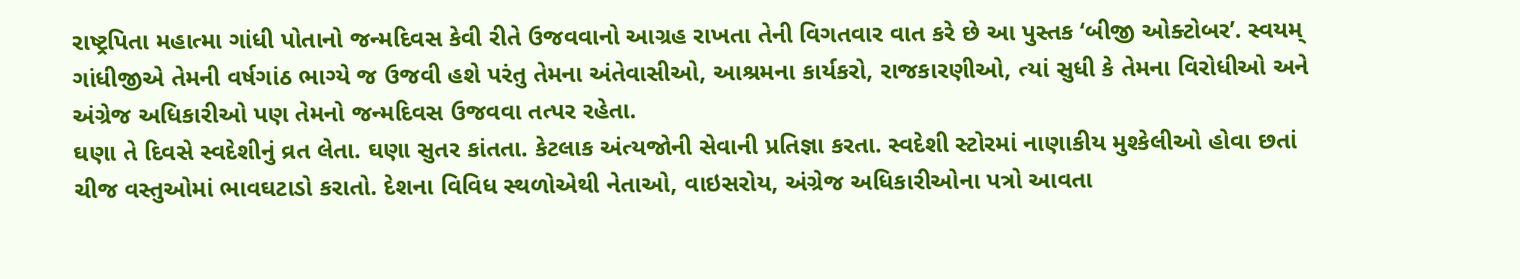રાષ્ટ્રપિતા મહાત્મા ગાંધી પોતાનો જન્મદિવસ કેવી રીતે ઉજવવાનો આગ્રહ રાખતા તેની વિગતવાર વાત કરે છે આ પુસ્તક ‘બીજી ઓક્ટોબર’. સ્વયમ્ ગાંધીજીએ તેમની વર્ષગાંઠ ભાગ્યે જ ઉજવી હશે પરંતુ તેમના અંતેવાસીઓ, આશ્રમના કાર્યકરો, રાજકારણીઓ, ત્યાં સુધી કે તેમના વિરોધીઓ અને અંગ્રેજ અધિકારીઓ પણ તેમનો જન્મદિવસ ઉજવવા તત્પર રહેતા.
ઘણા તે દિવસે સ્વદેશીનું વ્રત લેતા. ઘણા સુતર કાંતતા. કેટલાક અંત્યજોની સેવાની પ્રતિજ્ઞા કરતા. સ્વદેશી સ્ટોરમાં નાણાકીય મુશ્કેલીઓ હોવા છતાં ચીજ વસ્તુઓમાં ભાવઘટાડો કરાતો. દેશના વિવિધ સ્થળોએથી નેતાઓ, વાઇસરોય, અંગ્રેજ અધિકારીઓના પત્રો આવતા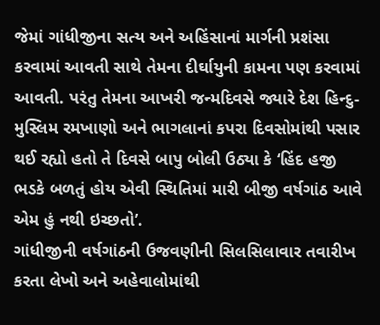જેમાં ગાંધીજીના સત્ય અને અહિંસાનાં માર્ગની પ્રશંસા કરવામાં આવતી સાથે તેમના દીર્ઘાયુની કામના પણ કરવામાં આવતી. પરંતુ તેમના આખરી જન્મદિવસે જ્યારે દેશ હિન્દુ-મુસ્લિમ રમખાણો અને ભાગલાનાં કપરા દિવસોમાંથી પસાર થઈ રહ્યો હતો તે દિવસે બાપુ બોલી ઉઠ્યા કે ‘હિંદ હજી ભડકે બળતું હોય એવી સ્થિતિમાં મારી બીજી વર્ષગાંઠ આવે એમ હું નથી ઇચ્છતો’.
ગાંધીજીની વર્ષગાંઠની ઉજવણીની સિલસિલાવાર તવારીખ કરતા લેખો અને અહેવાલોમાંથી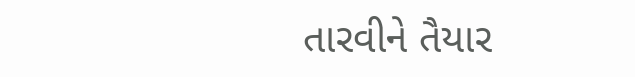તારવીને તૈયાર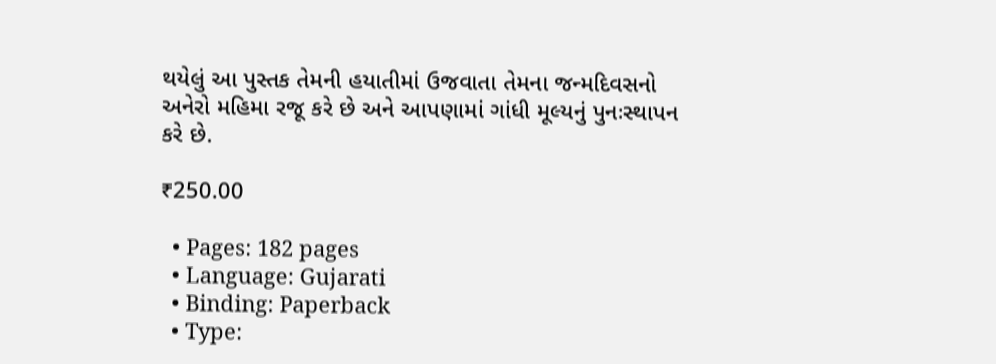થયેલું આ પુસ્તક તેમની હયાતીમાં ઉજવાતા તેમના જન્મદિવસનો અનેરો મહિમા રજૂ કરે છે અને આપણામાં ગાંધી મૂલ્યનું પુનઃસ્થાપન કરે છે.

₹250.00

  • Pages: 182 pages
  • Language: Gujarati
  • Binding: Paperback
  • Type: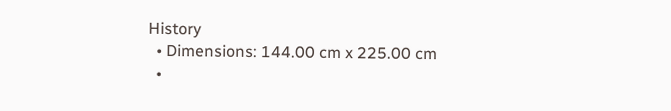History
  • Dimensions: 144.00 cm x 225.00 cm
  •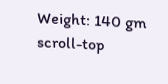Weight: 140 gm
scroll-top